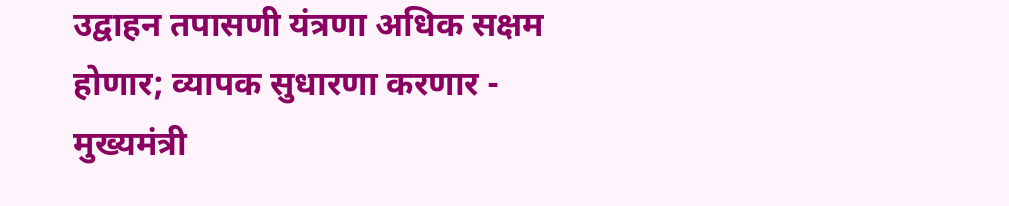उद्वाहन तपासणी यंत्रणा अधिक सक्षम होणार; व्यापक सुधारणा करणार - मुख्यमंत्री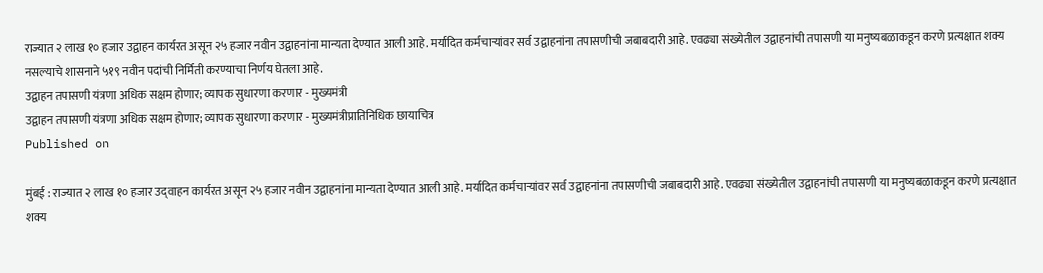राज्यात २ लाख १० हजार उद्वाहन कार्यरत असून २५ हजार नवीन उद्वाहनांना मान्यता देण्यात आली आहे. मर्यादित कर्मचाऱ्यांवर सर्व उद्वाहनांना तपासणीची जबाबदारी आहे. एवढ्या संख्येतील उद्वाहनांची तपासणी या मनुष्यबळाकडून करणे प्रत्यक्षात शक्य नसल्याचे शासनाने ५१९ नवीन पदांची निर्मिती करण्याचा निर्णय घेतला आहे.
उद्वाहन तपासणी यंत्रणा अधिक सक्षम होणार; व्यापक सुधारणा करणार - मुख्यमंत्री
उद्वाहन तपासणी यंत्रणा अधिक सक्षम होणार; व्यापक सुधारणा करणार - मुख्यमंत्रीप्रातिनिधिक छायाचित्र
Published on

मुंबई : राज्यात २ लाख १० हजार उद‌्वाहन कार्यरत असून २५ हजार नवीन उद्वाहनांना मान्यता देण्यात आली आहे. मर्यादित कर्मचाऱ्यांवर सर्व उद्वाहनांना तपासणीची जबाबदारी आहे. एवढ्या संख्येतील उद्वाहनांची तपासणी या मनुष्यबळाकडून करणे प्रत्यक्षात शक्य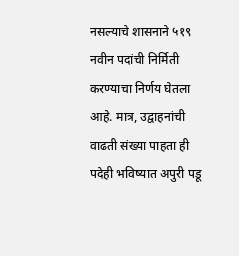नसल्याचे शासनाने ५१९ नवीन पदांची निर्मिती करण्याचा निर्णय घेतला आहे. मात्र, उद्वाहनांची वाढती संख्या पाहता ही पदेही भविष्यात अपुरी पडू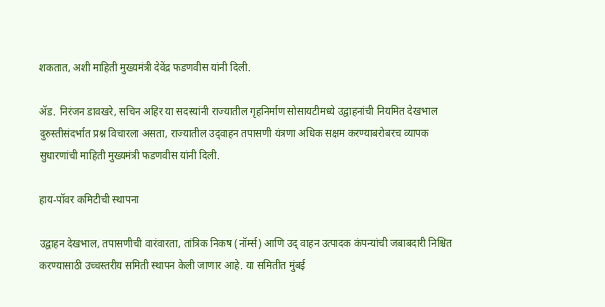शकतात, अशी माहिती मुख्यमंत्री देवेंद्र फडणवीस यांनी दिली.

ॲड. निरंजन डावखरे, सचिन अहिर या सदस्यांनी राज्यातील गृहनिर्माण सोसायटीमध्ये उद्वाहनांची नियमित देखभाल दुरुस्तीसंदर्भात प्रश्न विचारला असता, राज्यातील उद‌्वाहन तपासणी यंत्रणा अधिक सक्षम करण्याबरोबरच व्यापक सुधारणांची माहिती मुख्यमंत्री फडणवीस यांनी दिली.

हाय-पॉवर कमिटीची स्थापना

उद्वाहन देखभाल, तपासणीची वारंवारता, तांत्रिक निकष (नॉर्म्स) आणि उद् वाहन उत्पादक कंपन्यांची जबाबदारी निश्चित करण्यासाठी उच्चस्तरीय समिती स्थापन केली जाणार आहे. या समितीत मुंबई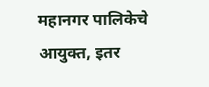महानगर पालिकेचे आयुक्त, इतर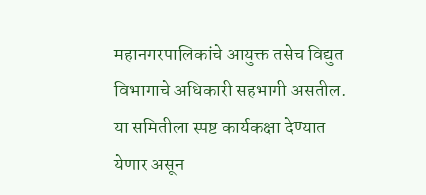महानगरपालिकांचे आयुक्त तसेच विद्युत विभागाचे अधिकारी सहभागी असतील. या समितीला स्पष्ट कार्यकक्षा देण्यात येणार असून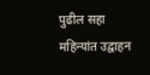पुढील सहा महिन्यांत उद्वाहन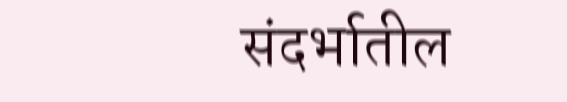संदर्भातील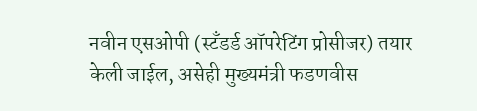नवीन एसओपी (स्टँडर्ड ऑपरेटिंग प्रोसीजर) तयार केली जाईल, असेही मुख्यमंत्री फडणवीस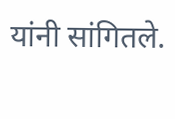यांनी सांगितले.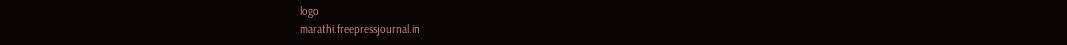logo
marathi.freepressjournal.in